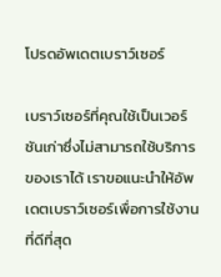โปรดอัพเดตเบราว์เซอร์

เบราว์เซอร์ที่คุณใช้เป็นเวอร์ชันเก่าซึ่งไม่สามารถใช้บริการของเราได้ เราขอแนะนำให้อัพเดตเบราว์เซอร์เพื่อการใช้งานที่ดีที่สุด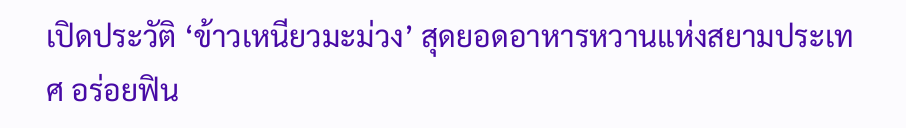เปิดประวัติ ‘ข้าวเหนียวมะม่วง’ สุดยอดอาหารหวานแห่งสยามประเทศ อร่อยฟิน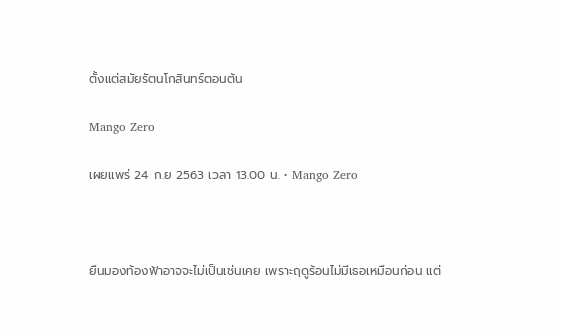ตั้งแต่สมัยรัตนโกสินทร์ตอนต้น

Mango Zero

เผยแพร่ 24 ก.ย 2563 เวลา 13.00 น. • Mango Zero



ยืนมองท้องฟ้าอาจจะไม่เป็นเช่นเคย เพราะฤดูร้อนไม่มีเธอเหมือนก่อน แต่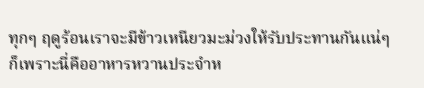ทุกๆ ฤดูร้อนเราจะมีข้าวเหนียวมะม่วงให้รับประทานกันแน่ๆ ก็เพราะนี่คืออาหารหวานประจำห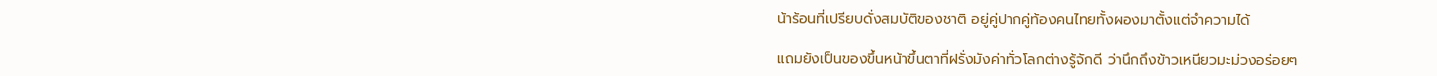น้าร้อนที่เปรียบดั่งสมบัติของชาติ อยู่คู่ปากคู่ท้องคนไทยทั้งผองมาตั้งแต่จำความได้

แถมยังเป็นของขึ้นหน้าขึ้นตาที่ฝรั่งมังค่าทั่วโลกต่างรู้จักดี ว่านึกถึงข้าวเหนียวมะม่วงอร่อยๆ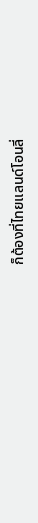ก็ต้องที่ไทยแลนด์โอนลี่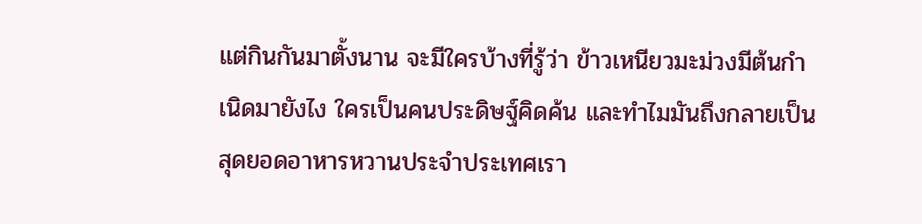แต่กินกันมาตั้งนาน จะมีใครบ้างที่รู้ว่า ข้าวเหนียวมะม่วงมีต้นกำเนิดมายังไง ใครเป็นคนประดิษฐ์คิดค้น และทำไมมันถึงกลายเป็นสุดยอดอาหารหวานประจำประเทศเรา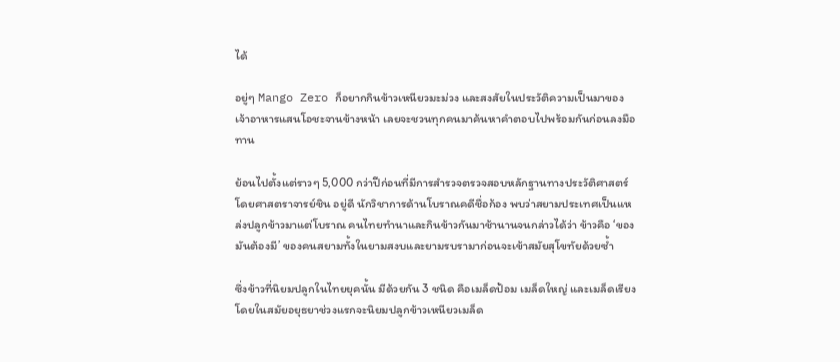ได้

อยู่ๆ Mango Zero ก็อยากกินข้าวเหนียวมะม่วง และสงสัยในประวัติความเป็นมาของเจ้าอาหารแสนโอชะจานข้างหน้า เลยจะชวนทุกคนมาค้นหาคำตอบไปพร้อมกันก่อนลงมือทาน

ย้อนไปตั้งแต่ราวๆ 5,000 กว่าปีก่อนที่มีการสำรวจตรวจสอบหลักฐานทางประวัติศาสตร์ โดยศาสตราจารย์ชิน อยู่ดี นักวิชาการด้านโบราณคดีชื่อก้อง พบว่าสยามประเทศเป็นแหล่งปลูกข้าวมาแต่โบราณ คนไทยทำนาและกินข้าวกันมาช้านานจนกล่าวได้ว่า ข้าวคือ ‘ของมันต้องมี’ ของคนสยามทั้งในยามสงบและยามรบรามาก่อนจะเข้าสมัยสุโขทัยด้วยซ้ำ

ซึ่งข้าวที่นิยมปลูกในไทยยุคนั้น มีด้วยกัน 3 ชนิด คือเมล็ดป้อม เมล็ดใหญ่ และเมล็ดเรียง โดยในสมัยอยุธยาช่วงแรกจะนิยมปลูกข้าวเหนียวเมล็ด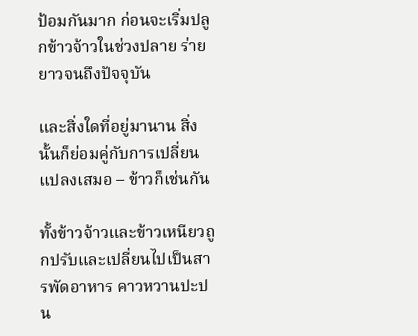ป้อมกันมาก ก่อนจะเริ่มปลูกข้าวจ้าวในช่วงปลาย ร่ายยาวจนถึงปัจจุบัน

และสิ่งใดที่อยู่มานาน สิ่งนั้นก็ย่อมคู่กับการเปลี่ยนแปลงเสมอ – ข้าวก็เช่นกัน

ทั้งข้าวจ้าวและข้าวเหนียวถูกปรับและเปลี่ยนไปเป็นสารพัดอาหาร คาวหวานปะปน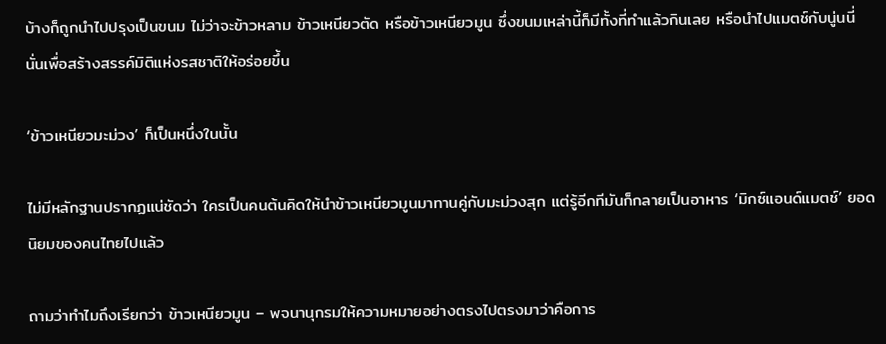บ้างก็ถูกนำไปปรุงเป็นขนม ไม่ว่าจะข้าวหลาม ข้าวเหนียวตัด หรือข้าวเหนียวมูน ซึ่งขนมเหล่านี้ก็มีทั้งที่ทำแล้วกินเลย หรือนำไปแมตช์กับนู่นนี่นั่นเพื่อสร้างสรรค์มิติแห่งรสชาติให้อร่อยขึ้น

‘ข้าวเหนียวมะม่วง’ ก็เป็นหนึ่งในนั้น

ไม่มีหลักฐานปรากฏแน่ชัดว่า ใครเป็นคนต้นคิดให้นำข้าวเหนียวมูนมาทานคู่กับมะม่วงสุก แต่รู้อีกทีมันก็กลายเป็นอาหาร ‘มิกซ์แอนด์แมตช์’ ยอดนิยมของคนไทยไปแล้ว

ถามว่าทำไมถึงเรียกว่า ข้าวเหนียวมูน – พจนานุกรมให้ความหมายอย่างตรงไปตรงมาว่าคือการ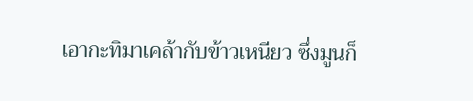เอากะทิมาเคล้ากับข้าวเหนียว ซึ่งมูนก็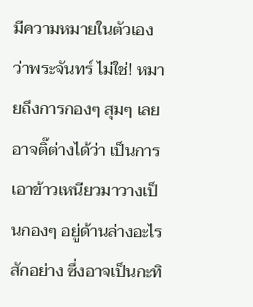มีความหมายในตัวเองว่าพระจันทร์ ไม่ใช่! หมายถึงการกองๆ สุมๆ เลยอาจติ๊ต่างได้ว่า เป็นการเอาข้าวเหนียวมาวางเป็นกองๆ อยู่ด้านล่างอะไรสักอย่าง ซึ่งอาจเป็นกะทิ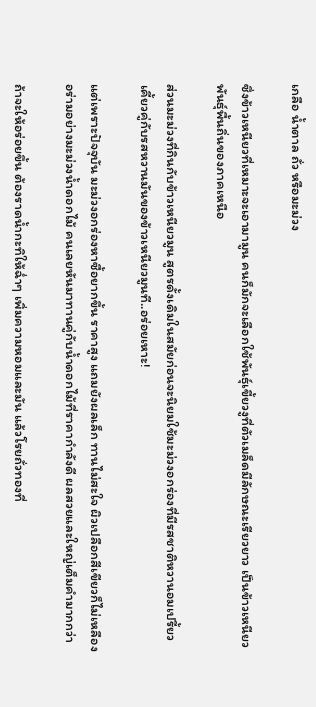เกลือ น้ำตาล ถั่ว หรือมะม่วง

ซึ่งข้าวเหนียวที่เหมาะจะเอามามูน คนก็มักจะเลือกใช้พันธุ์เขี้ยวงูที่ตัวเมล็ดมีลักษณะเรียวยาว เป็นข้าวเหนียวพันธุ์พื้นถิ่นของภาคเหนือ

ส่วนมะม่วงที่กินกับข้าวเหนียวมูน สูตรดั้งเดิมในสมัยก่อนจะนิยมใช้มะม่วงอกร่องที่มีรสชาติหวานอมเปรี้ยว เคี้ยวคู่กับรสหวานมันของข้าวเหนียวมูนที..อร่อยเหาะ!

แต่เพราะปัจจุบัน มะม่วงอกร่องหาซื้อยากขึ้น ราคาสูง แถมยังผลเล็ก ทานไม่สะใจ ผิวเปลือกสีเขียวก็ไม่เหลืองอร่ามอย่างมะม่วงน้ำดอกไม้ คนเลยหันมาทานคู่กับน้ำดอกไม้ที่ราคากำลังดี ผลสวยและใหญ่เต็มคำมากกว่า

ถ้าจะให้อร่อยขึ้น ต้องราดน้ำกะทิให้ฉ่ำๆ เพิ่มความหอมและมัน แล้วโรยถั่วทองที่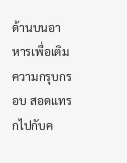ด้านบนอาหารเพื่อเติมความกรุบกรอบ สอดแทรกไปกับค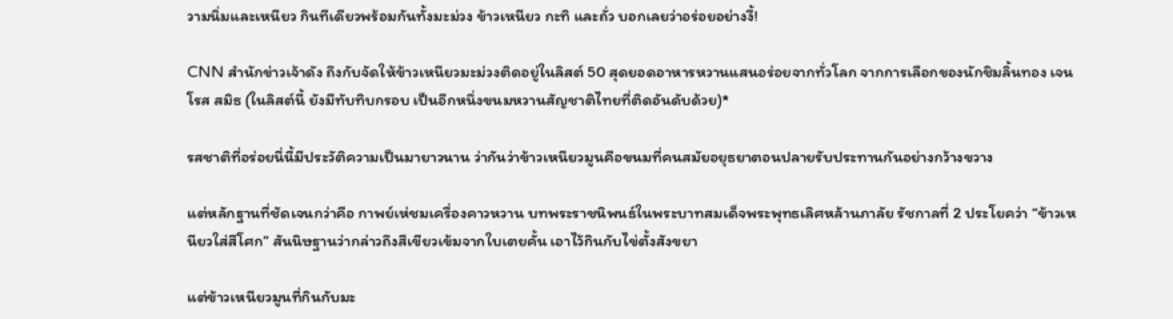วามนิ่มและเหนียว กินทีเดียวพร้อมกันทั้งมะม่วง ข้าวเหนียว กะทิ และถั่ว บอกเลยว่าอร่อยอย่างงี้!

CNN สำนักข่าวเจ้าดัง ถึงกับจัดให้ข้าวเหนียวมะม่วงติดอยู่ในลิสต์ 50 สุดยอดอาหารหวานแสนอร่อยจากทั่วโลก จากการเลือกของนักชิมลิ้นทอง เจน โรส สมิธ (ในลิสต์นี้ ยังมีทับทิบกรอบ เป็นอีกหนึ่งขนมหวานสัญชาติไทยที่ติดอันดับด้วย)*

รสชาติที่อร่อยนี่นี้มีประวัติความเป็นมายาวนาน ว่ากันว่าข้าวเหนียวมูนคือขนมที่คนสมัยอยุธยาตอนปลายรับประทานกันอย่างกว้างขวาง

แต่หลักฐานที่ชัดเจนกว่าคือ กาพย์เห่ชมเครื่องคาวหวาน บทพระราชนิพนธ์ในพระบาทสมเด็จพระพุทธเลิศหล้านภาลัย รัชกาลที่ 2 ประโยคว่า “ข้าวเหนียวใส่สีโศก” สันนิษฐานว่ากล่าวถึงสีเขียวเข้มจากใบเตยคั้น เอาไว้กินกับไข่ตั้งสังขยา

แต่ข้าวเหนียวมูนที่กินกับมะ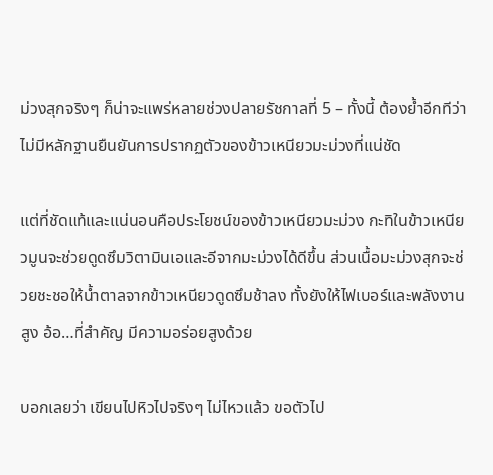ม่วงสุกจริงๆ ก็น่าจะแพร่หลายช่วงปลายรัชกาลที่ 5 – ทั้งนี้ ต้องย้ำอีกทีว่าไม่มีหลักฐานยืนยันการปรากฏตัวของข้าวเหนียวมะม่วงที่แน่ชัด

แต่ที่ชัดแท้และแน่นอนคือประโยชน์ของข้าวเหนียวมะม่วง กะทิในข้าวเหนียวมูนจะช่วยดูดซึมวิตามินเอและอีจากมะม่วงได้ดีขึ้น ส่วนเนื้อมะม่วงสุกจะช่วยชะชอให้น้ำตาลจากข้าวเหนียวดูดซึมช้าลง ทั้งยังให้ไฟเบอร์และพลังงานสูง อ้อ…ที่สำคัญ มีความอร่อยสูงด้วย

บอกเลยว่า เขียนไปหิวไปจริงๆ ไม่ไหวแล้ว ขอตัวไป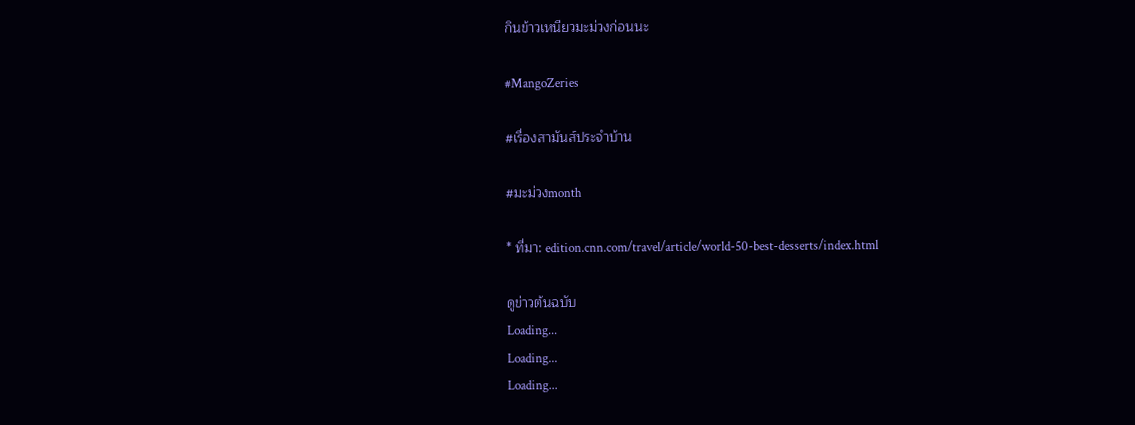กินข้าวเหนียวมะม่วงก่อนนะ

#MangoZeries

#เรื่องสามันส์ประจำบ้าน

#มะม่วงmonth

* ที่มา: edition.cnn.com/travel/article/world-50-best-desserts/index.html

ดูข่าวต้นฉบับ
Loading...
Loading...
Loading...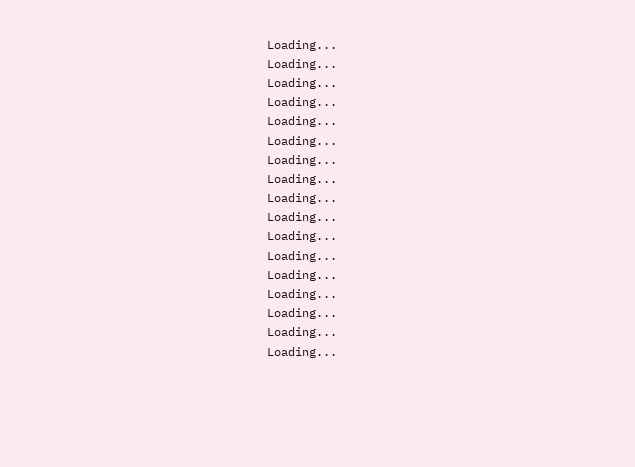Loading...
Loading...
Loading...
Loading...
Loading...
Loading...
Loading...
Loading...
Loading...
Loading...
Loading...
Loading...
Loading...
Loading...
Loading...
Loading...
Loading...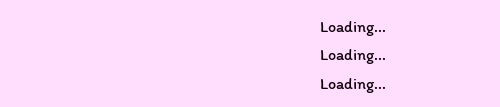Loading...
Loading...
Loading...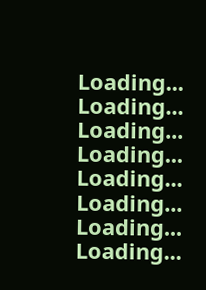Loading...
Loading...
Loading...
Loading...
Loading...
Loading...
Loading...
Loading...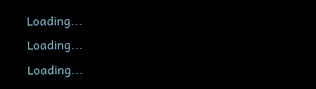Loading...
Loading...
Loading...